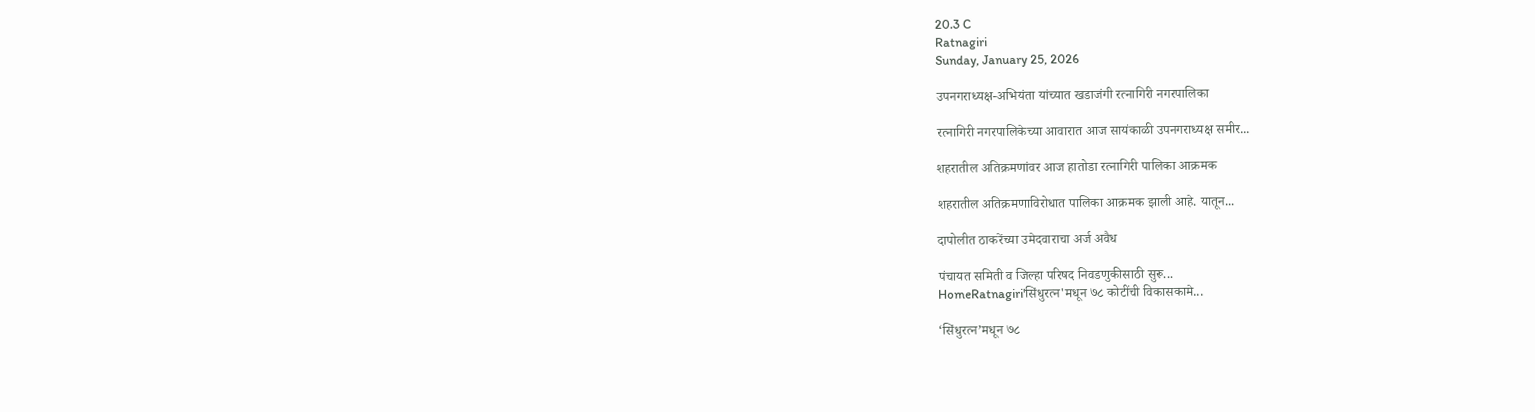20.3 C
Ratnagiri
Sunday, January 25, 2026

उपनगराध्यक्ष-अभियंता यांच्यात खडाजंगी रत्नागिरी नगरपालिका

रत्नागिरी नगरपालिकेच्या आवारात आज सायंकाळी उपनगराध्यक्ष समीर...

शहरातील अतिक्रमणांवर आज हातोडा रत्नागिरी पालिका आक्रमक

शहरातील अतिक्रमणाविरोधात पालिका आक्रमक झाली आहे. यातून...

दापोलीत ठाकरेंच्या उमेदवाराचा अर्ज अवैध

पंचायत समिती व जिल्हा परिषद निवडणुकीसाठी सुरू...
HomeRatnagiri'सिंधुरत्न'मधून ७८ कोटींची विकासकामे...

‘सिंधुरत्न’मधून ७८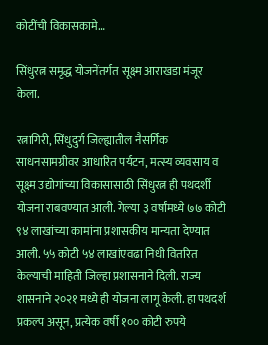कोटींची विकासकामे…

सिंधुरत्न समृद्ध योजनेंतर्गत सूक्ष्म आराखडा मंजूर केला.

रत्नागिरी, सिंधुदुर्ग जिल्ह्यातील नैसर्गिक साधनसामग्रीवर आधारित पर्यटन, मत्स्य व्यवसाय व सूक्ष्म उद्योगांच्या विकासासाठी सिंधुरत्न ही पथदर्शी योजना राबवण्यात आली. गेल्या ३ वर्षांमध्ये ७७ कोटी ९४ लाखांच्या कामांना प्रशासकीय मान्यता देण्यात आली. ५५ कोटी ५४ लाखांएवढा निधी वितरित केल्याची माहिती जिल्हा प्रशासनाने दिली. राज्य शासनाने २०२१ मध्ये ही योजना लागू केली. हा पथदर्श प्रकल्प असून, प्रत्येक वर्षी १०० कोटी रुपये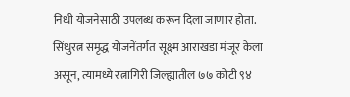निधी योजनेसाठी उपलब्ध करून दिला जाणार होता. सिंधुरत्न समृद्ध योजनेंतर्गत सूक्ष्म आराखडा मंजूर केला असून, त्यामध्ये रत्नागिरी जिल्ह्यातील ७७ कोटी ९४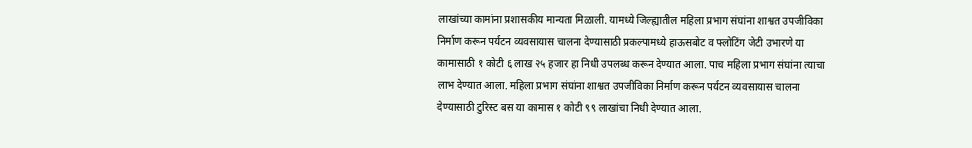लाखांच्या कामांना प्रशासकीय मान्यता मिळाली. यामध्ये जिल्ह्यातील महिला प्रभाग संघांना शाश्वत उपजीविका निर्माण करून पर्यटन व्यवसायास चालना देण्यासाठी प्रकल्पामध्ये हाऊसबोट व फ्लोटिंग जेटी उभारणे या कामासाठी १ कोटी ६ लाख २५ हजार हा निधी उपलब्ध करून देण्यात आला. पाच महिला प्रभाग संघांना त्याचा लाभ देण्यात आला. महिला प्रभाग संघांना शाश्वत उपजीविका निर्माण करून पर्यटन व्यवसायास चालना देण्यासाठी टुरिस्ट बस या कामास १ कोटी ९९ लाखांचा निधी देण्यात आला.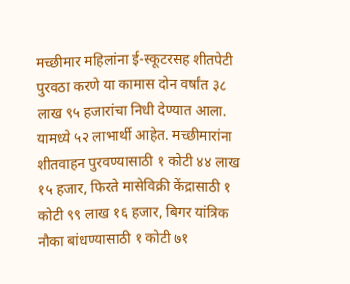मच्छीमार महिलांना ई-स्कूटरसह शीतपेटी पुरवठा करणे या कामास दोन वर्षांत ३८ लाख ९५ हजारांचा निधी देण्यात आला. यामध्ये ५२ लाभार्थी आहेत. मच्छीमारांना शीतवाहन पुरवण्यासाठी १ कोटी ४४ लाख १५ हजार, फिरते मासेविक्री केंद्रासाठी १ कोटी ९९ लाख १६ हजार, बिगर यांत्रिक नौका बांधण्यासाठी १ कोटी ७१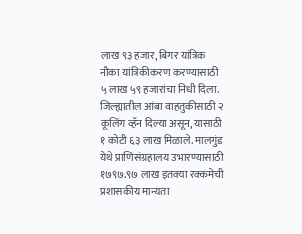लाख ९३ हजार, बिगर यांत्रिक नौका यांत्रिकीकरण करण्यासाठी ५ लाख ५९ हजारांचा निधी दिला. जिल्ह्यातील आंबा वाहतुकीसाठी २ कूलिंग व्हॅन दिल्या असून, यासाठी १ कोटी ६३ लाख मिळाले. मालगुंड येथे प्राणिसंग्रहालय उभारण्यासाठी १७९७.९७ लाख इतक्या रक्कमेची प्रशासकीय मान्यता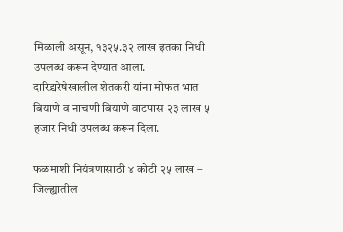मिळाली असून, १३२५.३२ लाख इतका निधी उपलब्ध करून देण्यात आला. दारिद्र्यरेषेखालील शेतकरी यांना मोफत भात बियाणे व नाचणी बियाणे वाटपास २३ लाख ५ हजार निधी उपलब्ध करून दिला.

फळमाशी नियंत्रणासाठी ४ कोटी २५ लाख – जिल्ह्यातील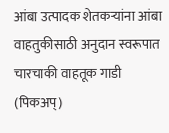आंबा उत्पादक शेतकऱ्यांना आंबा वाहतुकीसाठी अनुदान स्वरूपात चारचाकी वाहतूक गाडी (पिकअप्)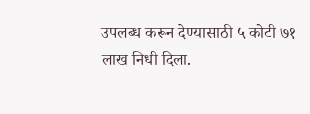उपलब्ध करून देण्यासाठी ५ कोटी ७१ लाख निधी दिला.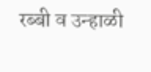रब्बी व उन्हाळी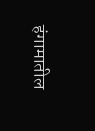हंगामातील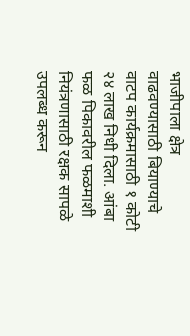भाजीपाला क्षेत्र वाढवण्यासाठी बियाण्याचे वाटप कार्यक्रमासाठी १ कोटी २४ लाख निधी दिला. आंबा फळ पिकावरील फळमाशी नियंत्रणासाठी रक्षक सापळे उपलब्ध करून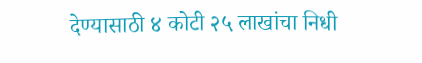देण्यासाठी ४ कोटी २५ लाखांचा निधी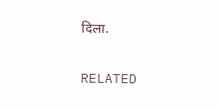दिला.

RELATED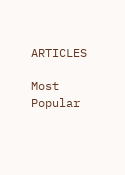ARTICLES

Most Popular